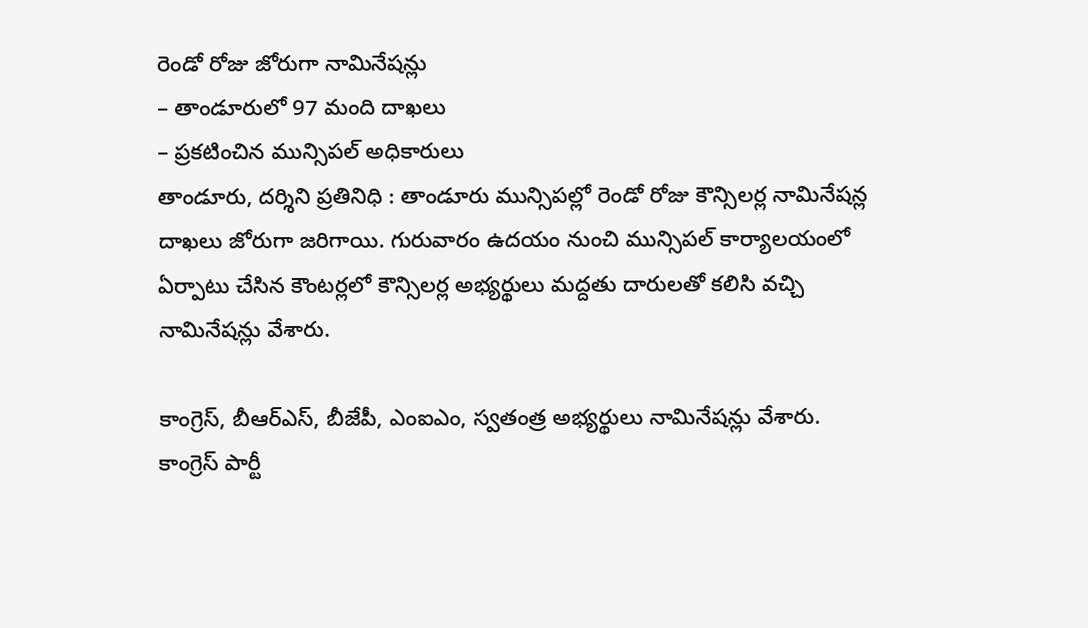రెండో రోజు జోరుగా నామినేషన్లు
– తాండూరులో 97 మంది దాఖలు
– ప్రకటించిన మున్సిపల్ అధికారులు
తాండూరు, దర్శిని ప్రతినిధి : తాండూరు మున్సిపల్లో రెండో రోజు కౌన్సిలర్ల నామినేషన్ల దాఖలు జోరుగా జరిగాయి. గురువారం ఉదయం నుంచి మున్సిపల్ కార్యాలయంలో ఏర్పాటు చేసిన కౌంటర్లలో కౌన్సిలర్ల అభ్యర్థులు మద్దతు దారులతో కలిసి వచ్చి నామినేషన్లు వేశారు.

కాంగ్రెస్, బీఆర్ఎస్, బీజేపీ, ఎంఐఎం, స్వతంత్ర అభ్యర్థులు నామినేషన్లు వేశారు. కాంగ్రెస్ పార్టీ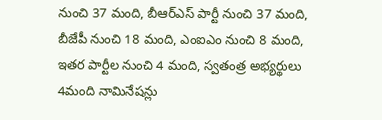నుంచి 37 మంది, బీఆర్ఎస్ పార్టీ నుంచి 37 మంది, బీజేపీ నుంచి 18 మంది, ఎంఐఎం నుంచి 8 మంది, ఇతర పార్టీల నుంచి 4 మంది, స్వతంత్ర అభ్యర్థులు 4మంది నామినేషన్లు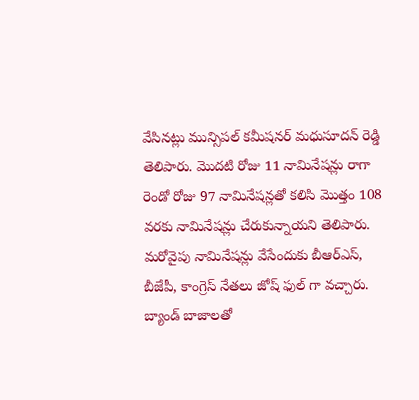వేసినట్లు మున్సిపల్ కమీషనర్ మధుసూదన్ రెడ్డి తెలిపారు. మొదటి రోజు 11 నామినేషన్లు రాగా రెండో రోజు 97 నామినేషన్లతో కలిసి మొత్తం 108 వరకు నామినేషన్లు చేరుకున్నాయని తెలిపారు. మరోవైపు నామినేషన్లు వేసేందుకు బీఆర్ఎస్, బీజేపీ, కాంగ్రెస్ నేతలు జోష్ ఫుల్ గా వచ్చారు. బ్యాండ్ బాజాలతో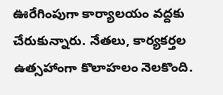ఊరేగింపుగా కార్యాలయం వద్దకు చేరుకున్నారు. నేతలు, కార్యకర్తల ఉత్సహాంగా కొలాహలం నెలకొంది.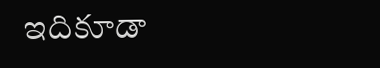ఇదికూడా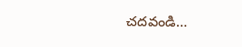చదవండి…